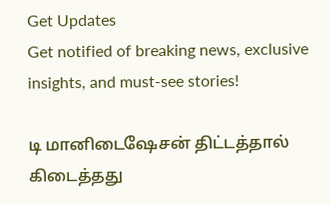Get Updates
Get notified of breaking news, exclusive insights, and must-see stories!

டி மானிடைஷேசன் திட்டத்தால் கிடைத்தது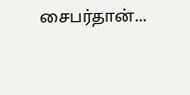சைபர்தான்...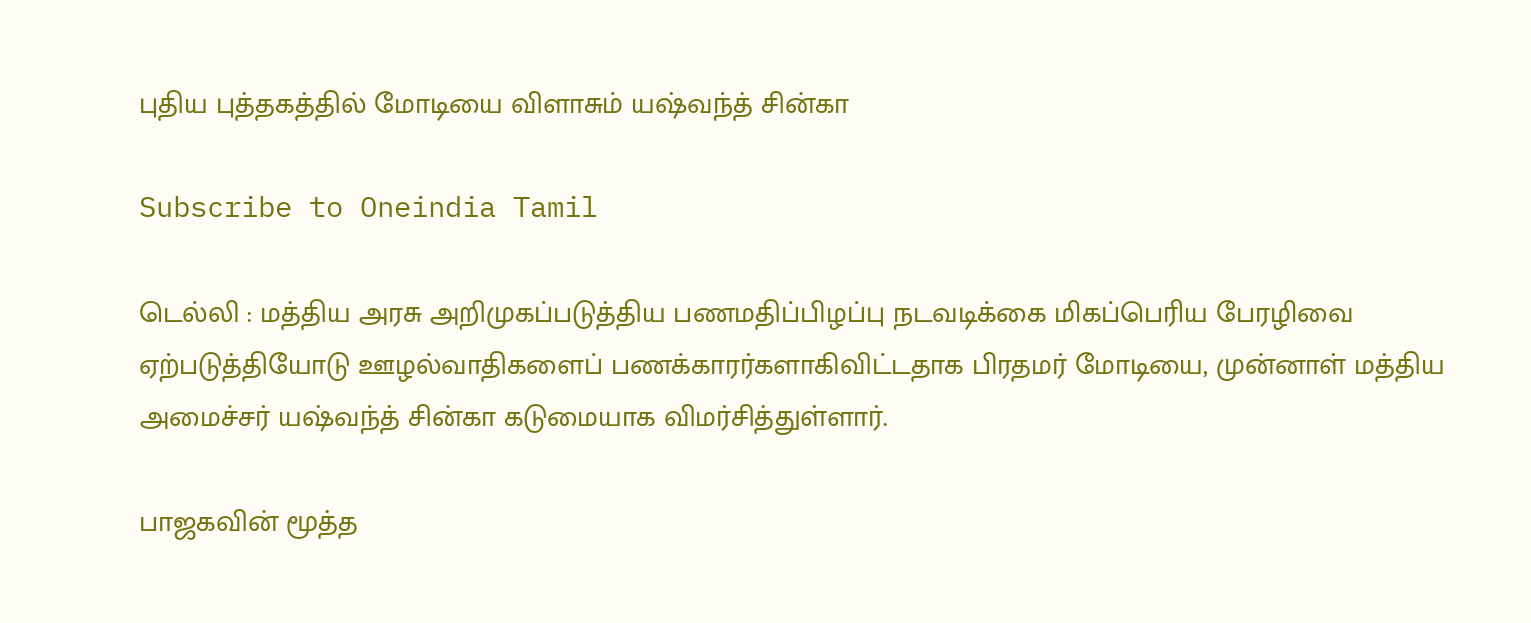புதிய புத்தகத்தில் மோடியை விளாசும் யஷ்வந்த் சின்கா

Subscribe to Oneindia Tamil

டெல்லி : மத்திய அரசு அறிமுகப்படுத்திய பணமதிப்பிழப்பு நடவடிக்கை மிகப்பெரிய பேரழிவை ஏற்படுத்தியோடு ஊழல்வாதிகளைப் பணக்காரர்களாகிவிட்டதாக பிரதமர் மோடியை, முன்னாள் மத்திய அமைச்சர் யஷ்வந்த் சின்கா கடுமையாக விமர்சித்துள்ளார்.

பாஜகவின் மூத்த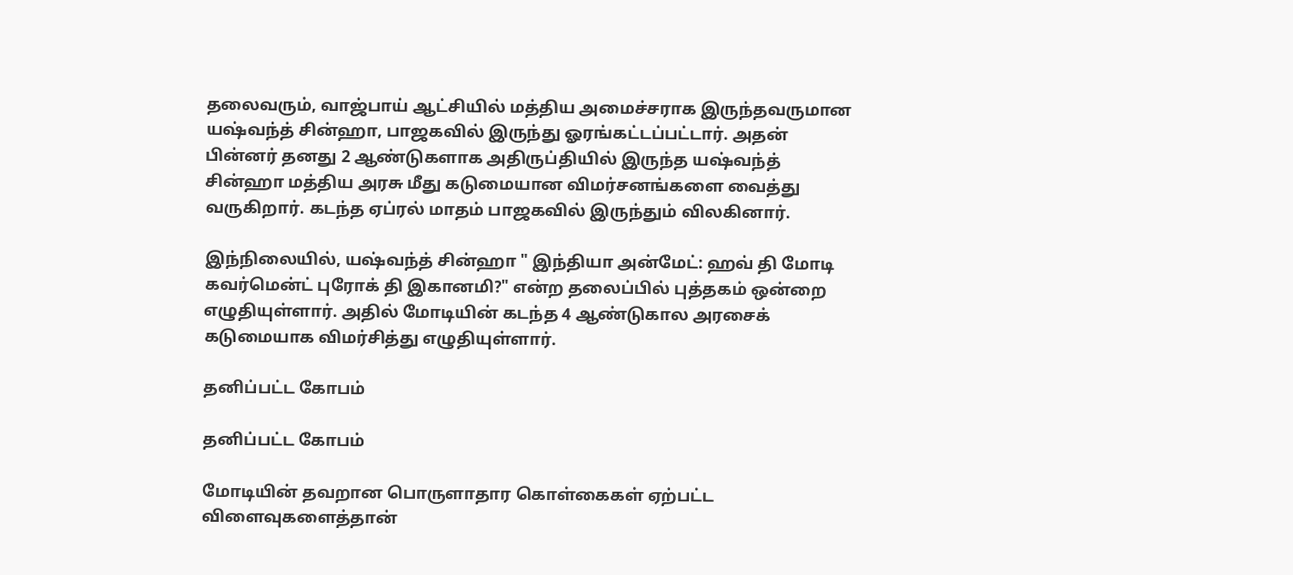தலைவரும், வாஜ்பாய் ஆட்சியில் மத்திய அமைச்சராக இருந்தவருமான யஷ்வந்த் சின்ஹா, பாஜகவில் இருந்து ஓரங்கட்டப்பட்டார். அதன் பின்னர் தனது 2 ஆண்டுகளாக அதிருப்தியில் இருந்த யஷ்வந்த் சின்ஹா மத்திய அரசு மீது கடுமையான விமர்சனங்களை வைத்து வருகிறார். கடந்த ஏப்ரல் மாதம் பாஜகவில் இருந்தும் விலகினார்.

இந்நிலையில், யஷ்வந்த் சின்ஹா " இந்தியா அன்மேட்: ஹவ் தி மோடி கவர்மென்ட் புரோக் தி இகானமி?" என்ற தலைப்பில் புத்தகம் ஒன்றை எழுதியுள்ளார். அதில் மோடியின் கடந்த 4 ஆண்டுகால அரசைக் கடுமையாக விமர்சித்து எழுதியுள்ளார்.

தனிப்பட்ட கோபம்

தனிப்பட்ட கோபம்

மோடியின் தவறான பொருளாதார கொள்கைகள் ஏற்பட்ட விளைவுகளைத்தான்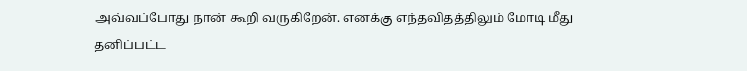அவ்வப்போது நான் கூறி வருகிறேன். எனக்கு எந்தவிதத்திலும் மோடி மீது தனிப்பட்ட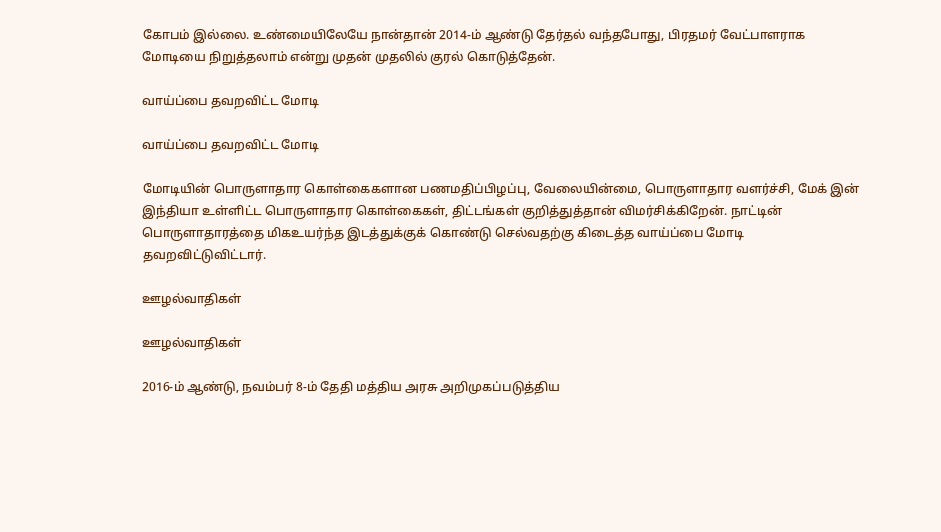கோபம் இல்லை. உண்மையிலேயே நான்தான் 2014-ம் ஆண்டு தேர்தல் வந்தபோது, பிரதமர் வேட்பாளராக மோடியை நிறுத்தலாம் என்று முதன் முதலில் குரல் கொடுத்தேன்.

வாய்ப்பை தவறவிட்ட மோடி

வாய்ப்பை தவறவிட்ட மோடி

மோடியின் பொருளாதார கொள்கைகளான பணமதிப்பிழப்பு, வேலையின்மை, பொருளாதார வளர்ச்சி, மேக் இன் இந்தியா உள்ளிட்ட பொருளாதார கொள்கைகள், திட்டங்கள் குறித்துத்தான் விமர்சிக்கிறேன். நாட்டின் பொருளாதாரத்தை மிகஉயர்ந்த இடத்துக்குக் கொண்டு செல்வதற்கு கிடைத்த வாய்ப்பை மோடி தவறவிட்டுவிட்டார்.

ஊழல்வாதிகள்

ஊழல்வாதிகள்

2016-ம் ஆண்டு, நவம்பர் 8-ம் தேதி மத்திய அரசு அறிமுகப்படுத்திய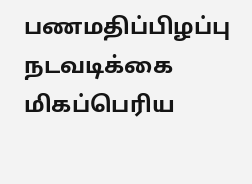பணமதிப்பிழப்பு நடவடிக்கை மிகப்பெரிய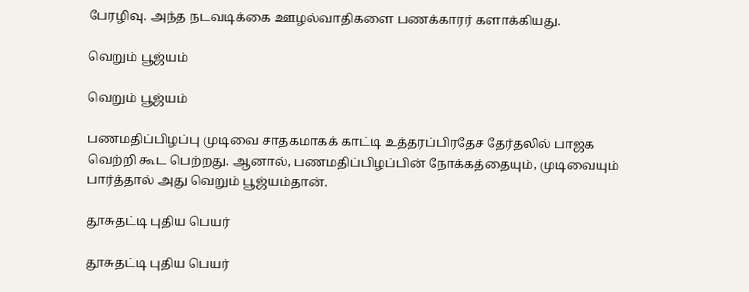பேரழிவு. அந்த நடவடிக்கை ஊழல்வாதிகளை பணக்காரர் களாக்கியது.

வெறும் பூஜ்யம்

வெறும் பூஜ்யம்

பணமதிப்பிழப்பு முடிவை சாதகமாகக் காட்டி உத்தரப்பிரதேச தேர்தலில் பாஜக வெற்றி கூட பெற்றது. ஆனால், பணமதிப்பிழப்பின் நோக்கத்தையும், முடிவையும் பார்த்தால் அது வெறும் பூஜ்யம்தான்.

தூசுதட்டி புதிய பெயர்

தூசுதட்டி புதிய பெயர்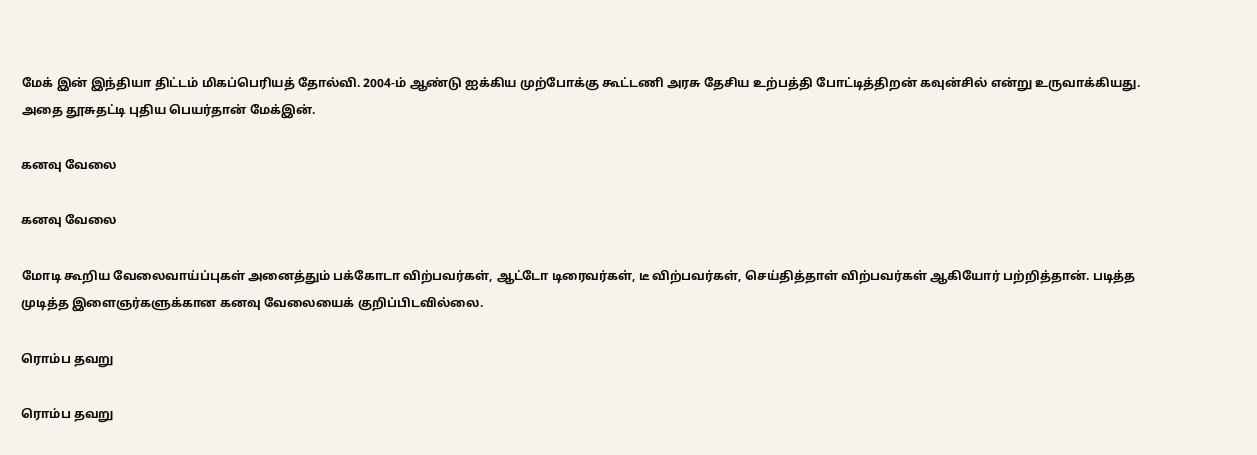மேக் இன் இந்தியா திட்டம் மிகப்பெரியத் தோல்வி. 2004-ம் ஆண்டு ஐக்கிய முற்போக்கு கூட்டணி அரசு தேசிய உற்பத்தி போட்டித்திறன் கவுன்சில் என்று உருவாக்கியது. அதை தூசுதட்டி புதிய பெயர்தான் மேக்இன்.

கனவு வேலை

கனவு வேலை

மோடி கூறிய வேலைவாய்ப்புகள் அனைத்தும் பக்கோடா விற்பவர்கள், ஆட்டோ டிரைவர்கள், டீ விற்பவர்கள், செய்தித்தாள் விற்பவர்கள் ஆகியோர் பற்றித்தான். படித்த முடித்த இளைஞர்களுக்கான கனவு வேலையைக் குறிப்பிடவில்லை.

ரொம்ப தவறு

ரொம்ப தவறு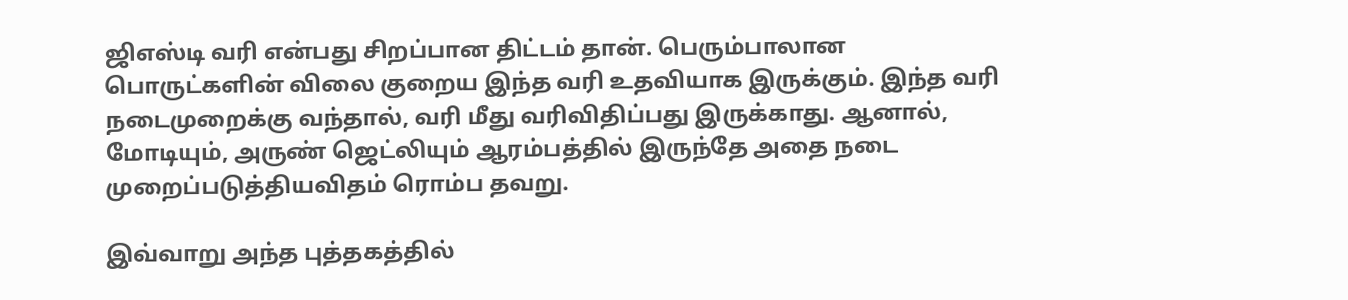ஜிஎஸ்டி வரி என்பது சிறப்பான திட்டம் தான். பெரும்பாலான பொருட்களின் விலை குறைய இந்த வரி உதவியாக இருக்கும். இந்த வரி நடைமுறைக்கு வந்தால், வரி மீது வரிவிதிப்பது இருக்காது. ஆனால், மோடியும், அருண் ஜெட்லியும் ஆரம்பத்தில் இருந்தே அதை நடை முறைப்படுத்தியவிதம் ரொம்ப தவறு.

இவ்வாறு அந்த புத்தகத்தில்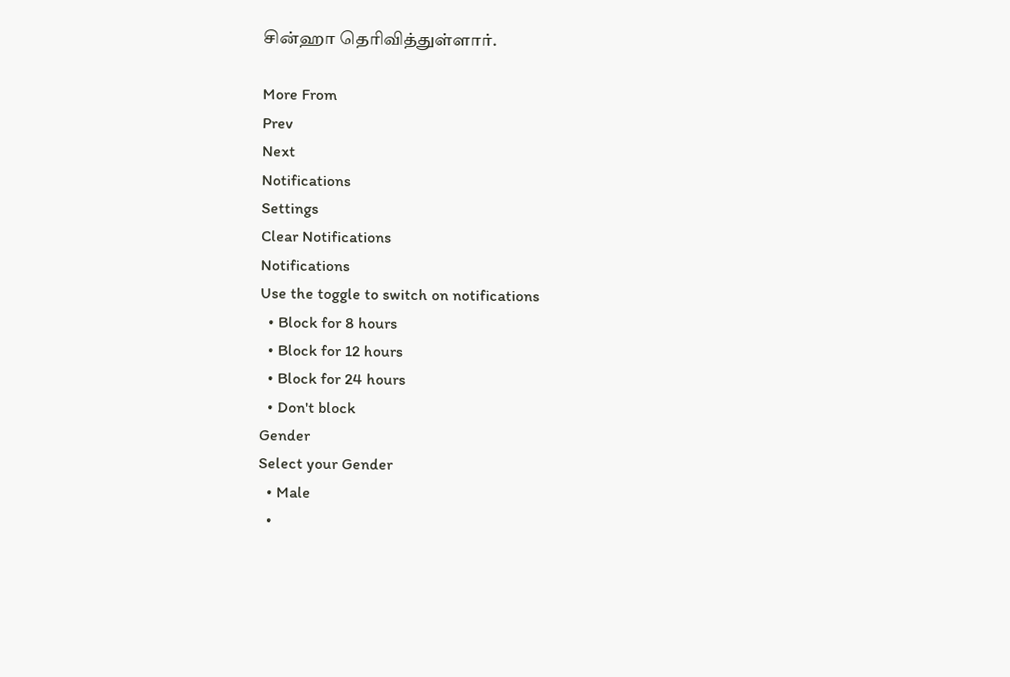சின்ஹா தெரிவித்துள்ளார்.

More From
Prev
Next
Notifications
Settings
Clear Notifications
Notifications
Use the toggle to switch on notifications
  • Block for 8 hours
  • Block for 12 hours
  • Block for 24 hours
  • Don't block
Gender
Select your Gender
  • Male
  •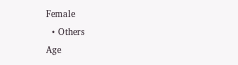Female
  • Others
Age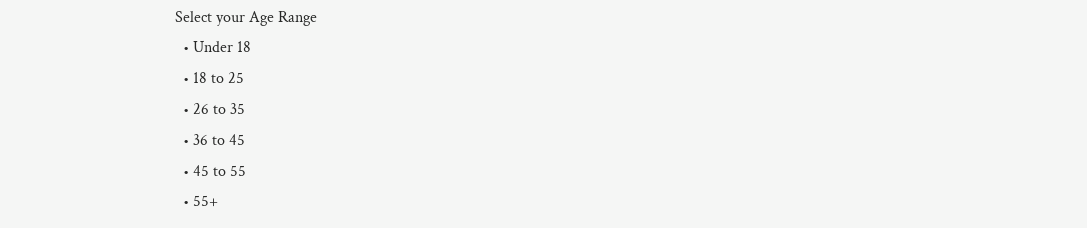Select your Age Range
  • Under 18
  • 18 to 25
  • 26 to 35
  • 36 to 45
  • 45 to 55
  • 55+